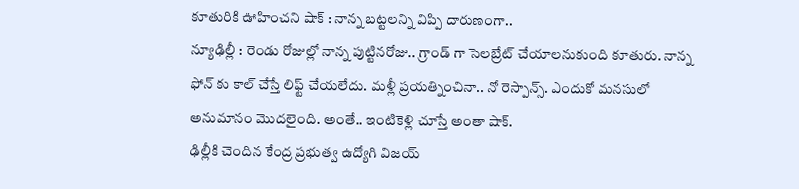కూతురికి ఊహించని షాక్ : నాన్న బట్టలన్ని విప్పి దారుణంగా..
న్యూఢిల్లీ : రెండు రోజుల్లో నాన్న పుట్టినరోజు.. గ్రాండ్ గా సెలబ్రేట్ చేయాలనుకుంది కూతురు. నాన్న ఫోన్ కు కాల్ చేస్తే లిఫ్ట్ చేయలేదు. మళ్లీ ప్రయత్నించినా.. నో రెస్పాన్స్. ఎందుకో మనసులో అనుమానం మొదలైంది. అంతే.. ఇంటికెళ్లి చూస్తే అంతా షాక్.
ఢిల్లీకి చెందిన కేంద్ర ప్రభుత్వ ఉద్యోగి విజయ్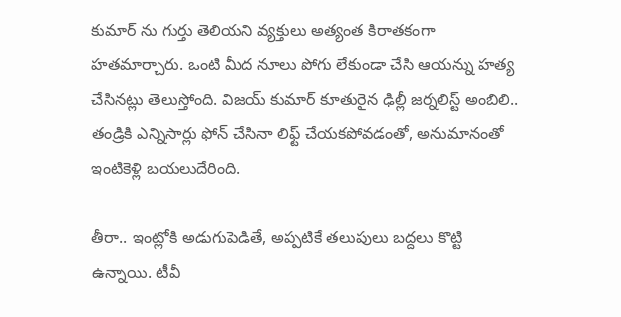కుమార్ ను గుర్తు తెలియని వ్యక్తులు అత్యంత కిరాతకంగా హతమార్చారు. ఒంటి మీద నూలు పోగు లేకుండా చేసి ఆయన్ను హత్య చేసినట్లు తెలుస్తోంది. విజయ్ కుమార్ కూతురైన ఢిల్లీ జర్నలిస్ట్ అంబిలి.. తండ్రికి ఎన్నిసార్లు ఫోన్ చేసినా లిఫ్ట్ చేయకపోవడంతో, అనుమానంతో ఇంటికెళ్లి బయలుదేరింది.

తీరా.. ఇంట్లోకి అడుగుపెడితే, అప్పటికే తలుపులు బద్దలు కొట్టి ఉన్నాయి. టీవీ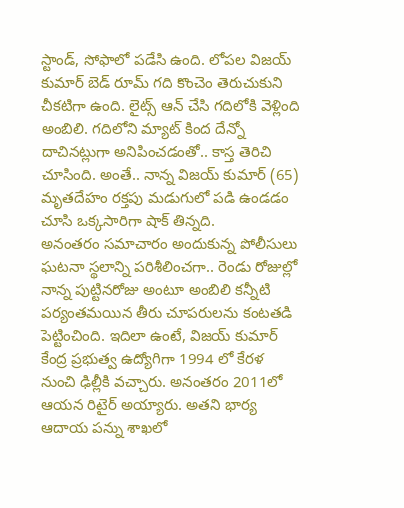స్టాండ్, సోఫాలో పడేసి ఉంది. లోపల విజయ్ కుమార్ బెడ్ రూమ్ గది కొంచెం తెరుచుకుని చీకటిగా ఉంది. లైట్స్ ఆన్ చేసి గదిలోకి వెళ్లింది అంబిలి. గదిలోని మ్యాట్ కింద దేన్నో దాచినట్లుగా అనిపించడంతో.. కాస్త తెరిచి చూసింది. అంతే.. నాన్న విజయ్ కుమార్ (65) మృతదేహం రక్తపు మడుగులో పడి ఉండడం చూసి ఒక్కసారిగా షాక్ తిన్నది.
అనంతరం సమాచారం అందుకున్న పోలీసులు ఘటనా స్థలాన్ని పరిశీలించగా.. రెండు రోజుల్లో నాన్న పుట్టినరోజు అంటూ అంబిలి కన్నీటి పర్యంతమయిన తీరు చూపరులను కంటతడి పెట్టించింది. ఇదిలా ఉంటే, విజయ్ కుమార్ కేంద్ర ప్రభుత్వ ఉద్యోగిగా 1994 లో కేరళ నుంచి ఢిల్లీకి వచ్చారు. అనంతరం 2011లో ఆయన రిటైర్ అయ్యారు. అతని భార్య ఆదాయ పన్ను శాఖలో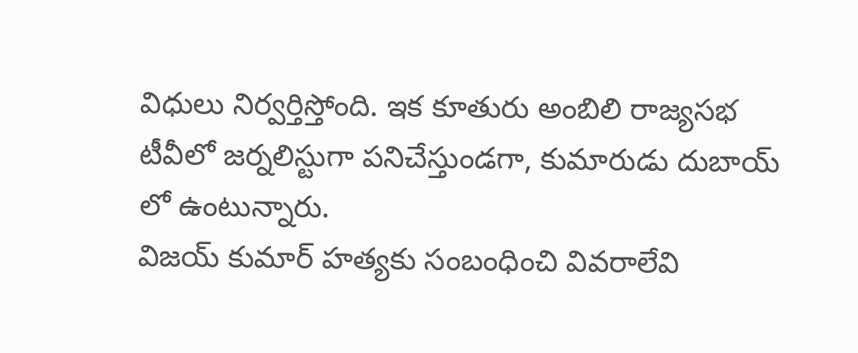విధులు నిర్వర్తిస్తోంది. ఇక కూతురు అంబిలి రాజ్యసభ టీవీలో జర్నలిస్టుగా పనిచేస్తుండగా, కుమారుడు దుబాయ్ లో ఉంటున్నారు.
విజయ్ కుమార్ హత్యకు సంబంధించి వివరాలేవి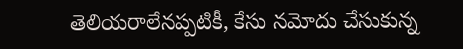తెలియరాలేనప్పటికీ, కేసు నమోదు చేసుకున్న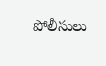పోలీసులు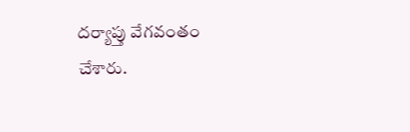దర్యాప్తు వేగవంతం చేశారు.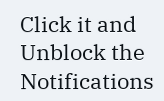Click it and Unblock the Notifications